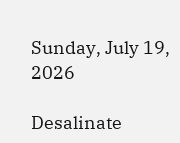Sunday, July 19, 2026

Desalinate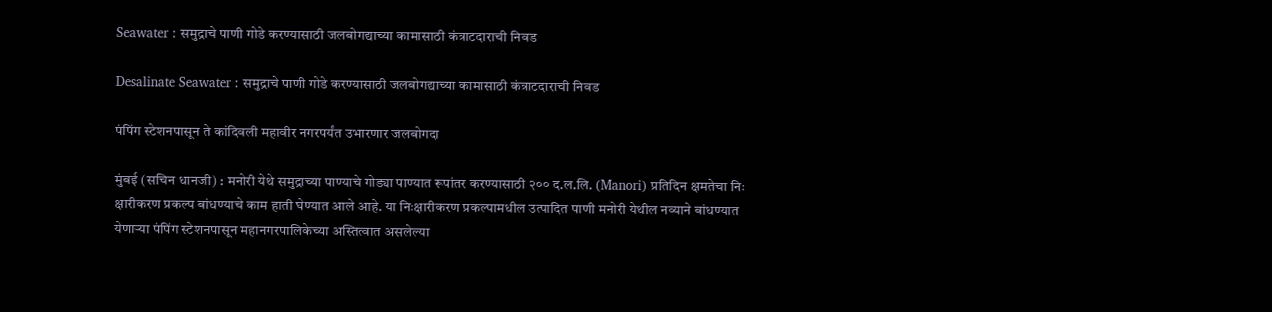Seawater : समुद्राचे पाणी गोडे करण्यासाठी जलबोगद्याच्या कामासाठी कंत्राटदाराची निवड

Desalinate Seawater : समुद्राचे पाणी गोडे करण्यासाठी जलबोगद्याच्या कामासाठी कंत्राटदाराची निवड

पंपिंग स्टेशनपासून ते कांदिवली महावीर नगरपर्यंत उभारणार जलबोगदा

मुंबई (सचिन धानजी) : मनोरी येथे समुद्राच्या पाण्याचे गोड्या पाण्यात रूपांतर करण्यासाठी २०० द.ल.लि. (Manori) प्रतिदिन क्षमतेचा निः क्षारीकरण प्रकल्प बांधण्याचे काम हाती घेण्यात आले आहे. या निःक्षारीकरण प्रकल्पामधील उत्पादित पाणी मनोरी येथील नव्याने बांधण्यात येणाऱ्या पंपिंग स्टेशनपासून महानगरपालिकेच्या अस्तित्वात असलेल्या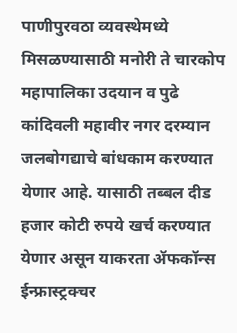पाणीपुरवठा व्यवस्थेमध्ये मिसळण्यासाठी मनोरी ते चारकोप महापालिका उदयान व पुढे कांदिवली महावीर नगर दरम्यान जलबोगद्याचे बांधकाम करण्यात येणार आहे. यासाठी तब्बल दीड हजार कोटी रुपये खर्च करण्यात येणार असून याकरता ॲफकॉन्स ईन्फ्रास्ट्रक्चर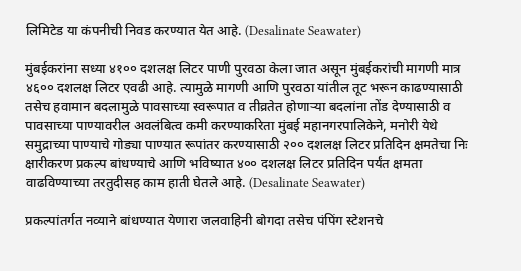लिमिटेड या कंपनीची निवड करण्यात येत आहे. (Desalinate Seawater)

मुंबईकरांना सध्या ४१०० दशलक्ष लिटर पाणी पुरवठा केला जात असून मुंबईकरांची मागणी मात्र ४६०० दशलक्ष लिटर एवढी आहे. त्यामुळे मागणी आणि पुरवठा यांतील तूट भरून काढण्यासाठी तसेच हवामान बदलामुळे पावसाच्या स्वरूपात व तीव्रतेत होणाऱ्या बदलांना तोंड देण्यासाठी व पावसाच्या पाण्यावरील अवलंबित्व कमी करण्याकरिता मुंबई महानगरपालिकेने, मनोरी येथे समुद्राच्या पाण्याचे गोड्या पाण्यात रूपांतर करण्यासाठी २०० दशलक्ष लिटर प्रतिदिन क्षमतेचा निः क्षारीकरण प्रकल्प बांधण्याचे आणि भविष्यात ४०० दशलक्ष लिटर प्रतिदिन पर्यंत क्षमता वाढविण्याच्या तरतुदीसह काम हाती घेतले आहे. (Desalinate Seawater)

प्रकल्पांतर्गत नव्याने बांधण्यात येणारा जलवाहिनी बोगदा तसेच पंपिंग स्टेशनचे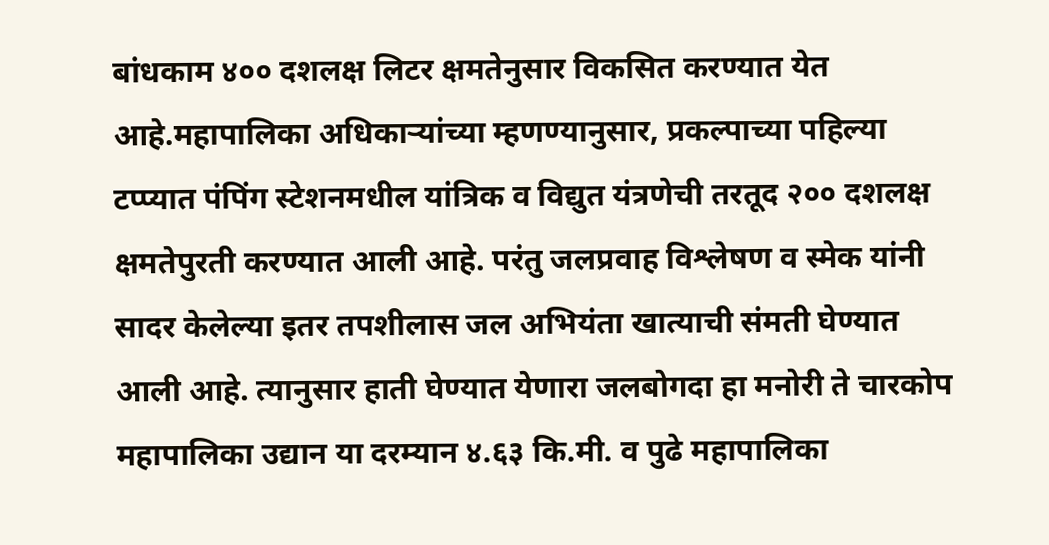बांधकाम ४०० दशलक्ष लिटर क्षमतेनुसार विकसित करण्यात येत आहे.महापालिका अधिकाऱ्यांच्या म्हणण्यानुसार, प्रकल्पाच्या पहिल्या टप्प्यात पंपिंग स्टेशनमधील यांत्रिक व विद्युत यंत्रणेची तरतूद २०० दशलक्ष क्षमतेपुरती करण्यात आली आहे. परंतु जलप्रवाह विश्लेषण व स्मेक यांनी सादर केलेल्या इतर तपशीलास जल अभियंता खात्याची संमती घेण्यात आली आहे. त्यानुसार हाती घेण्यात येणारा जलबोगदा हा मनोरी ते चारकोप महापालिका उद्यान या दरम्यान ४.६३ कि.मी. व पुढे महापालिका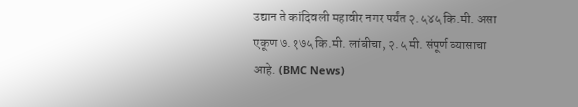उद्यान ते कांदिवली महावीर नगर पर्यंत २.५४५ कि.मी. असा एकूण ७.१७५ कि.मी. लांबीचा, २.५ मी. संपूर्ण व्यासाचा आहे. (BMC News)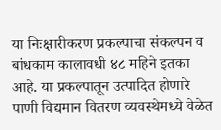या निःक्षारीकरण प्रकल्पाचा संकल्पन व बांधकाम कालावधी ४८ महिने इतका आहे. या प्रकल्पातून उत्पादित होणारे पाणी विद्यमान वितरण व्यवस्थेमध्ये वेळेत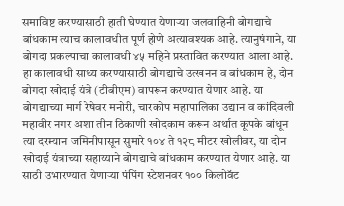समाविष्ट करण्यासाठी हाती घेण्यात येणाऱ्या जलवाहिनी बोगद्याचे बांधकाम त्याच कालावधीत पूर्ण होणे अत्यावश्यक आहे. त्यानुषंगाने, या बोगदा प्रकल्पाचा कालावधी ४५ महिने प्रस्तावित करण्यात आला आहे. हा कालावधी साध्य करण्यासाठी बोगद्याचे उत्खनन व बांधकाम हे, दोन बोगदा खोदाई यंत्रे (टीबीएम) वापरून करण्यात येणार आहे. या बोगद्याच्या मार्ग रेषेवर मनोरी, चारकोप महापालिका उद्यान व कांदिवली महावीर नगर अशा तीन ठिकाणी खोदकाम करून अर्थात कूपके बांधून त्या दरम्यान जमिनीपासून सुमारे १०४ ते १२८ मीटर खोलीवर, या दोन खोदाई यंत्राच्या सहाय्याने बोगद्याचे बांधकाम करण्यात येणार आहे. या साठी उभारण्यात येणाऱ्या पंपिंग स्टेशनवर १०० किलोवॅट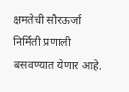क्षमतेची सौरऊर्जा निर्मिती प्रणाली बसवण्यात येणार आहे.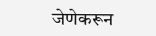जेणेकरून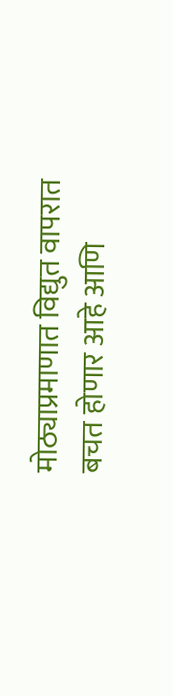मोठ्याप्रमाणात विद्युत वापरात बचत होणार आहे आणि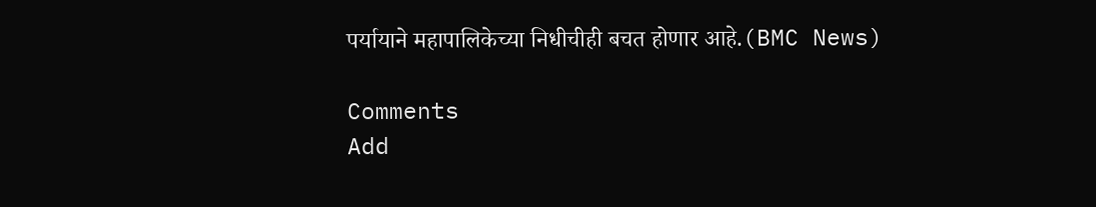पर्यायाने महापालिकेच्या निधीचीही बचत होणार आहे.(BMC News)

Comments
Add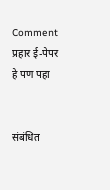Comment
प्रहार ई-पेपर
हे पण पहा


संबंधित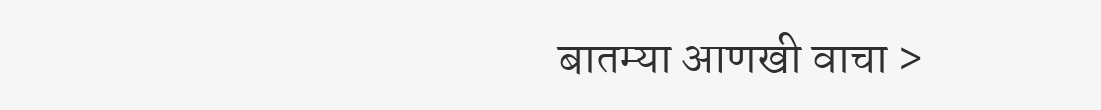बातम्या आणखी वाचा >